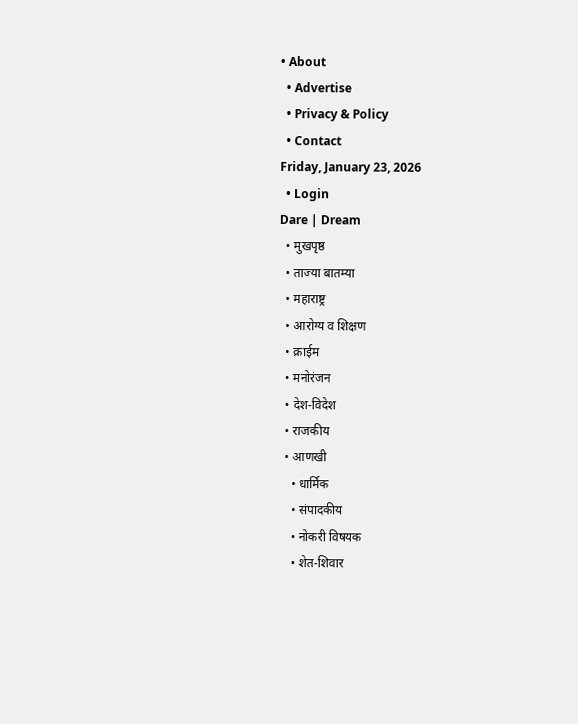• About
  • Advertise
  • Privacy & Policy
  • Contact
Friday, January 23, 2026
  • Login
Dare | Dream
  • मुखपृष्ठ
  • ताज्या बातम्या
  • महाराष्ट्र
  • आरोग्य व शिक्षण
  • क्राईम
  • मनोरंजन
  • देश-विदेश
  • राजकीय
  • आणखी
    • धार्मिक
    • संपादकीय
    • नोकरी विषयक
    • शेत-शिवार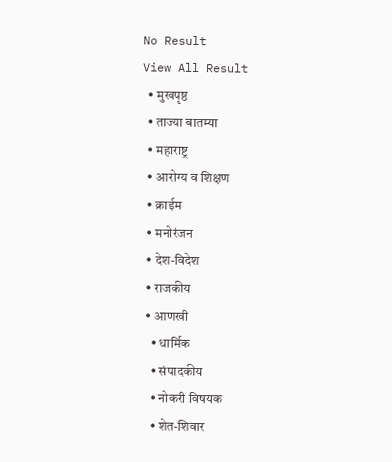No Result
View All Result
  • मुखपृष्ठ
  • ताज्या बातम्या
  • महाराष्ट्र
  • आरोग्य व शिक्षण
  • क्राईम
  • मनोरंजन
  • देश-विदेश
  • राजकीय
  • आणखी
    • धार्मिक
    • संपादकीय
    • नोकरी विषयक
    • शेत-शिवार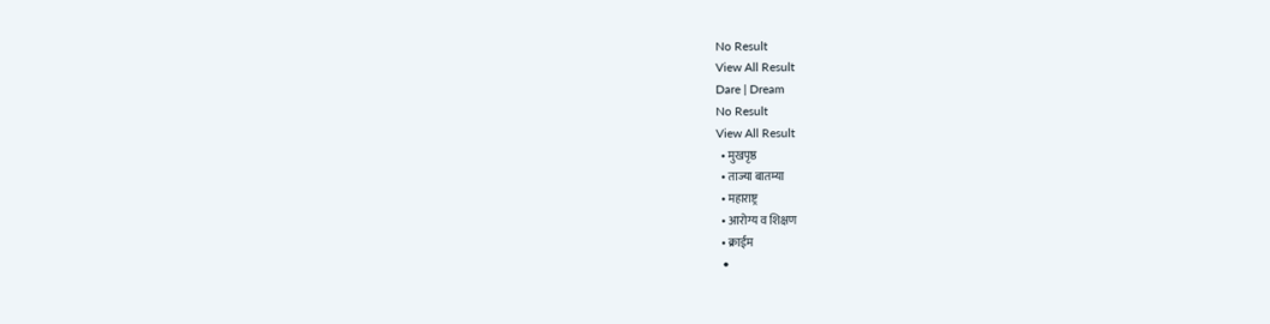No Result
View All Result
Dare | Dream
No Result
View All Result
  • मुखपृष्ठ
  • ताज्या बातम्या
  • महाराष्ट्र
  • आरोग्य व शिक्षण
  • क्राईम
  •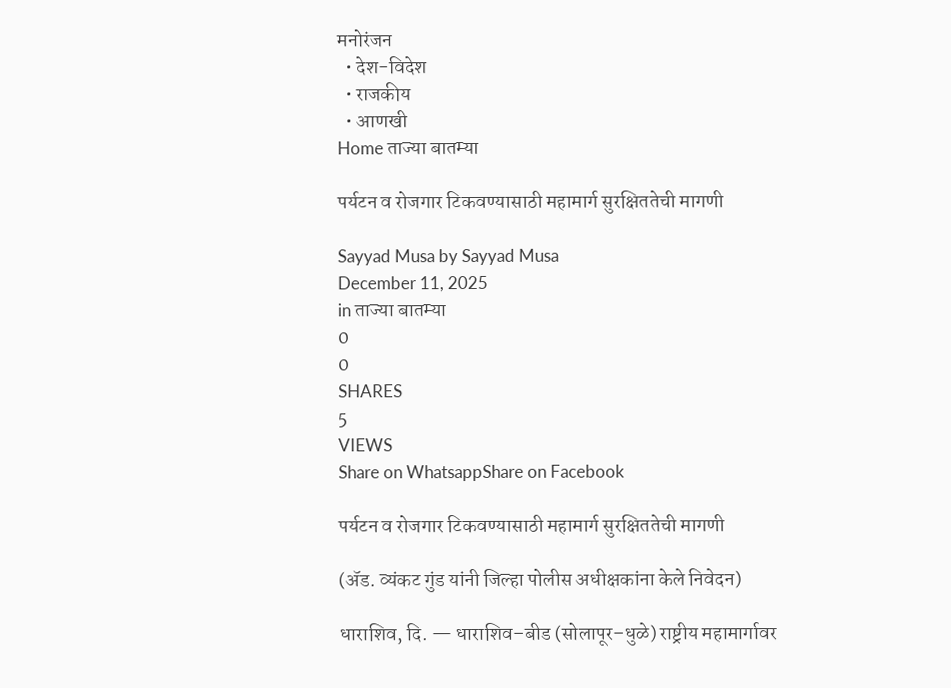मनोरंजन
  • देश-विदेश
  • राजकीय
  • आणखी
Home ताज्या बातम्या

पर्यटन व रोजगार टिकवण्यासाठी महामार्ग सुरक्षिततेची मागणी

Sayyad Musa by Sayyad Musa
December 11, 2025
in ताज्या बातम्या
0
0
SHARES
5
VIEWS
Share on WhatsappShare on Facebook

पर्यटन व रोजगार टिकवण्यासाठी महामार्ग सुरक्षिततेची मागणी

(ॲड. व्यंकट गुंड यांनी जिल्हा पोलीस अधीक्षकांना केले निवेदन)

धाराशिव, दि. — धाराशिव–बीड (सोलापूर–धुळे) राष्ट्रीय महामार्गावर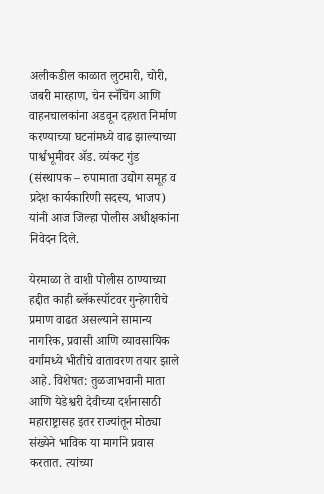अलीकडील काळात लुटमारी, चोरी, जबरी मारहाण, चेन स्नॅचिंग आणि वाहनचालकांना अडवून दहशत निर्माण करण्याच्या घटनांमध्ये वाढ झाल्याच्या पार्श्वभूमीवर ॲड. व्यंकट गुंड (संस्थापक – रुपामाता उद्योग समूह व प्रदेश कार्यकारिणी सदस्य, भाजप) यांनी आज जिल्हा पोलीस अधीक्षकांना निवेदन दिले.

येरमाळा ते वाशी पोलीस ठाण्याच्या हद्दीत काही ब्लॅकस्पॉटवर गुन्हेगारीचे प्रमाण वाढत असल्याने सामान्य नागरिक, प्रवासी आणि व्यावसायिक वर्गामध्ये भीतीचे वातावरण तयार झाले आहे. विशेषत: तुळजाभवानी माता आणि येडेश्वरी देवीच्या दर्शनासाठी महाराष्ट्रासह इतर राज्यांतून मोठ्या संख्येने भाविक या मार्गाने प्रवास करतात. त्यांच्या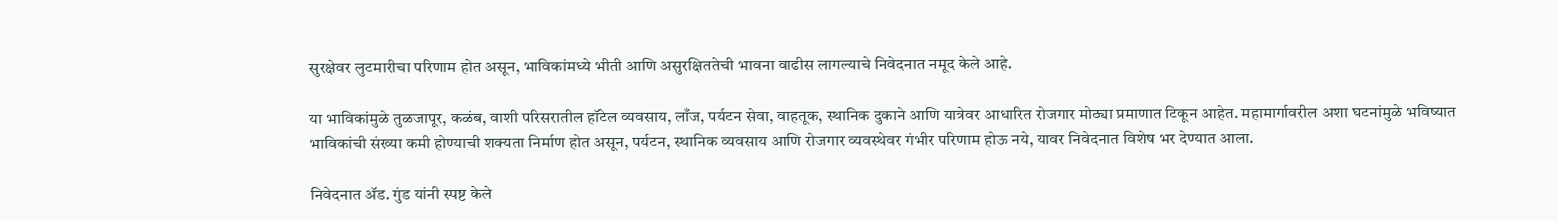सुरक्षेवर लुटमारीचा परिणाम होत असून, भाविकांमध्ये भीती आणि असुरक्षिततेची भावना वाढीस लागल्याचे निवेदनात नमूद केले आहे.

या भाविकांमुळे तुळजापूर, कळंब, वाशी परिसरातील हॉटेल व्यवसाय, लाँज, पर्यटन सेवा, वाहतूक, स्थानिक दुकाने आणि यात्रेवर आधारित रोजगार मोठ्या प्रमाणात टिकून आहेत. महामार्गावरील अशा घटनांमुळे भविष्यात भाविकांची संख्या कमी होण्याची शक्यता निर्माण होत असून, पर्यटन, स्थानिक व्यवसाय आणि रोजगार व्यवस्थेवर गंभीर परिणाम होऊ नये, यावर निवेदनात विशेष भर देण्यात आला.

निवेदनात ॲड. गुंड यांनी स्पष्ट केले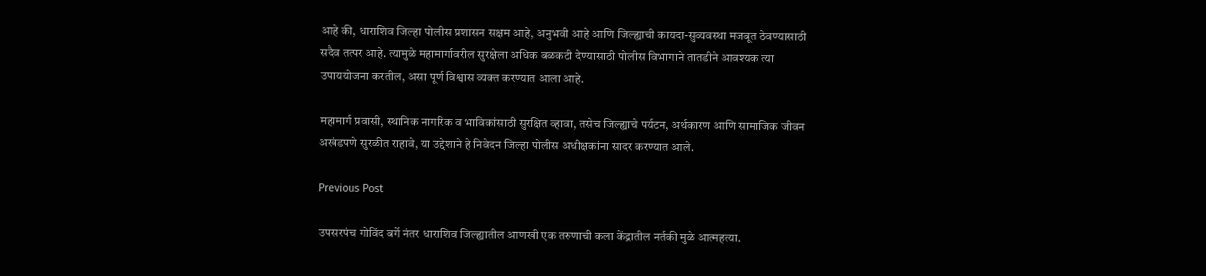आहे की, धाराशिव जिल्हा पोलीस प्रशासन सक्षम आहे, अनुभवी आहे आणि जिल्ह्याची कायदा-सुव्यवस्था मजबूत ठेवण्यासाठी सदैव तत्पर आहे. त्यामुळे महामार्गावरील सुरक्षेला अधिक बळकटी देण्यासाठी पोलीस विभागाने तातडीने आवश्यक त्या उपाययोजना करतील, असा पूर्ण विश्वास व्यक्त करण्यात आला आहे.

महामार्ग प्रवासी, स्थानिक नागरिक व भाविकांसाठी सुरक्षित व्हावा, तसेच जिल्ह्याचे पर्यटन, अर्थकारण आणि सामाजिक जीवन अखंडपणे सुरळीत राहावे, या उद्देशाने हे निवेदन जिल्हा पोलीस अधीक्षकांना सादर करण्यात आले.

Previous Post

उपसरपंच गोविंद बर्गे नंतर धाराशिव जिल्ह्यातील आणखी एक तरुणाची कला केंद्रातील नर्तकी मुळे आत्महत्या.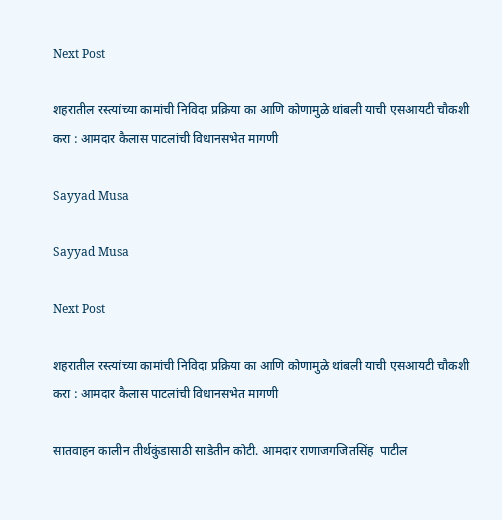Next Post

शहरातील रस्त्यांच्या कामांची निविदा प्रक्रिया का आणि कोणामुळे थांबली याची एसआयटी चौकशी करा : आमदार कैलास पाटलांची विधानसभेत मागणी

Sayyad Musa

Sayyad Musa

Next Post

शहरातील रस्त्यांच्या कामांची निविदा प्रक्रिया का आणि कोणामुळे थांबली याची एसआयटी चौकशी करा : आमदार कैलास पाटलांची विधानसभेत मागणी

सातवाहन कालीन तीर्थकुंडासाठी साडेतीन कोटी. आमदार राणाजगजितसिंह  पाटील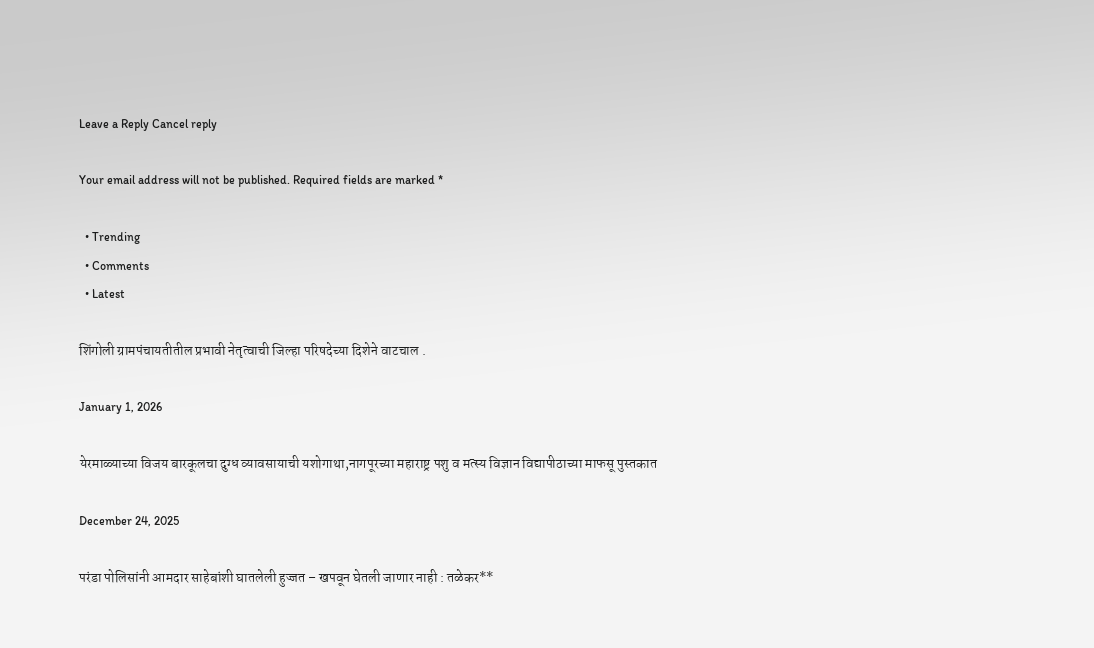Leave a Reply Cancel reply

Your email address will not be published. Required fields are marked *

  • Trending
  • Comments
  • Latest

शिंगोली ग्रामपंचायतीतील प्रभावी नेतृत्वाची जिल्हा परिषदेच्या दिशेने वाटचाल .

January 1, 2026

येरमाळ्याच्या विजय बारकूलचा दुग्ध व्यावसायाची यशोगाथा,नागपूरच्या महाराष्ट्र पशु व मत्स्य विज्ञान विद्यापीठाच्या माफसू पुस्तकात

December 24, 2025

परंडा पोलिसांनी आमदार साहेबांशी घातलेली हुज्जत – खपवून घेतली जाणार नाही : तळेकर**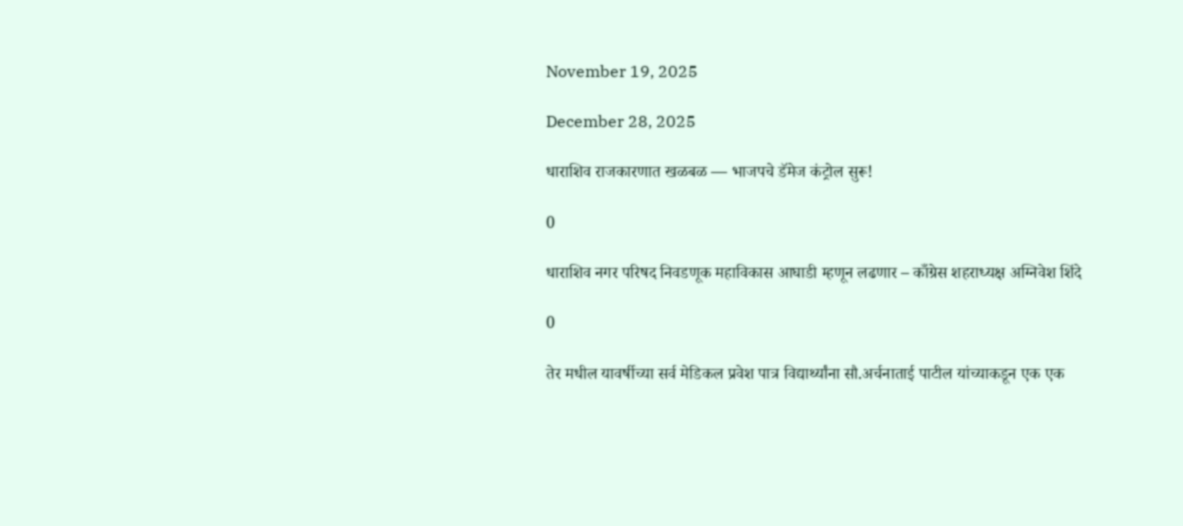November 19, 2025

December 28, 2025

धाराशिव राजकारणात खळबळ — भाजपचे डॅमेज कंट्रोल सुरू!

0

धाराशिव नगर परिषद निवडणूक महाविकास आघाडी म्हणून लढणार – काँग्रेस शहराध्यक्ष अग्निवेश शिंदे

0

तेर मधील यावर्षीच्या सर्व मेडिकल प्रवेश पात्र विद्यार्थ्यांना सौ.अर्चनाताई पाटील यांच्याकडून एक एक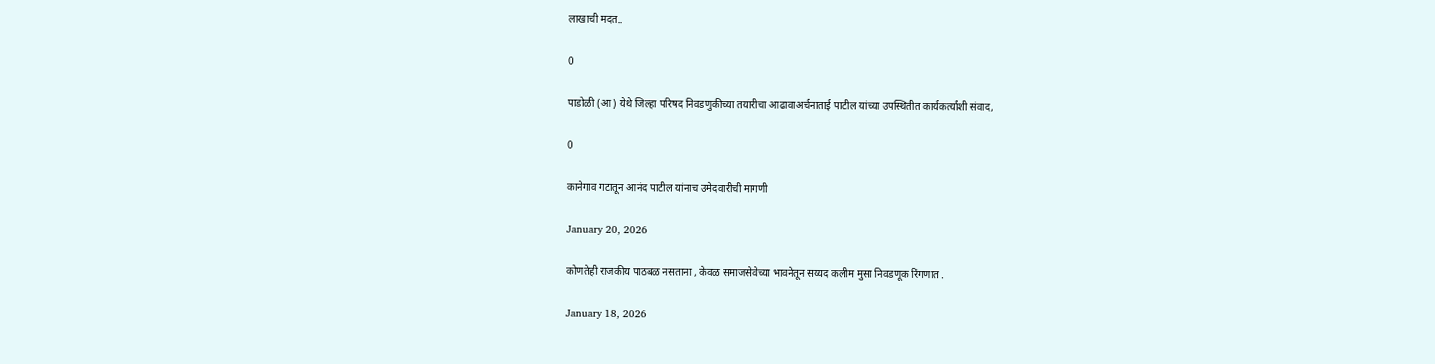लाखाची मदत..

0

पाडोळी (आ) येथे जिल्हा परिषद निवडणुकीच्या तयारीचा आढावाअर्चनाताई पाटील यांच्या उपस्थितीत कार्यकर्त्यांशी संवाद,

0

कानेगाव गटातून आनंद पाटील यांनाच उमेदवारीची मागणी

January 20, 2026

कोणतेही राजकीय पाठबळ नसताना , केवळ समाजसेवेच्या भावनेतून सय्यद कलीम मुसा निवडणूक रिंगणात .

January 18, 2026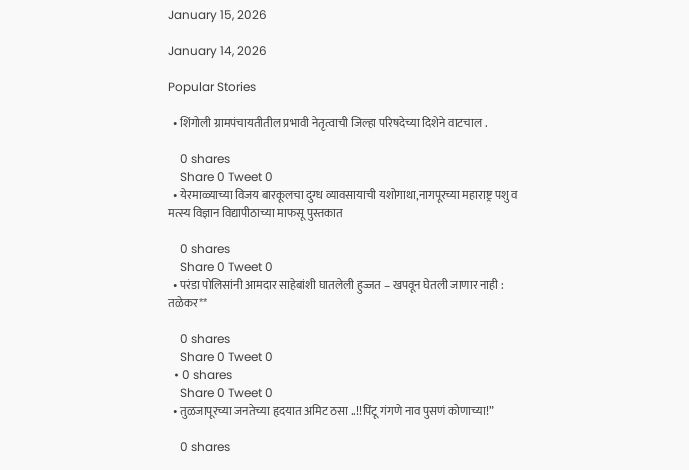January 15, 2026

January 14, 2026

Popular Stories

  • शिंगोली ग्रामपंचायतीतील प्रभावी नेतृत्वाची जिल्हा परिषदेच्या दिशेने वाटचाल .

    0 shares
    Share 0 Tweet 0
  • येरमाळ्याच्या विजय बारकूलचा दुग्ध व्यावसायाची यशोगाथा,नागपूरच्या महाराष्ट्र पशु व मत्स्य विज्ञान विद्यापीठाच्या माफसू पुस्तकात

    0 shares
    Share 0 Tweet 0
  • परंडा पोलिसांनी आमदार साहेबांशी घातलेली हुज्जत – खपवून घेतली जाणार नाही : तळेकर**

    0 shares
    Share 0 Tweet 0
  • 0 shares
    Share 0 Tweet 0
  • तुळजापूरच्या जनतेच्या हृदयात अमिट ठसा ..!!पिंटू गंगणे नाव पुसणं कोणाच्या!”

    0 shares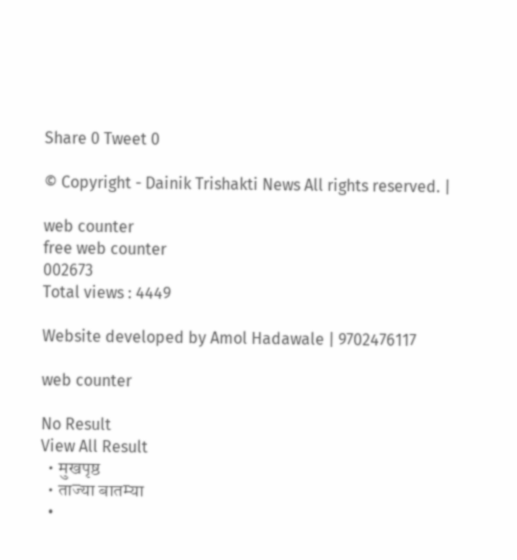Share 0 Tweet 0

© Copyright - Dainik Trishakti News All rights reserved. |

web counter
free web counter
002673
Total views : 4449

Website developed by Amol Hadawale | 9702476117

web counter

No Result
View All Result
  • मुखपृष्ठ
  • ताज्या बातम्या
  •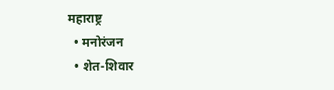महाराष्ट्र
  • मनोरंजन
  • शेत-शिवार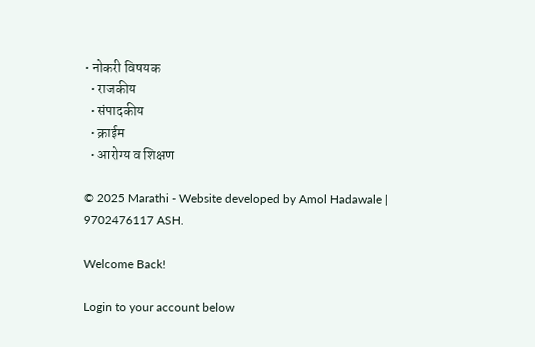• नोकरी विषयक
  • राजकीय
  • संपादकीय
  • क्राईम
  • आरोग्य व शिक्षण

© 2025 Marathi - Website developed by Amol Hadawale | 9702476117 ASH.

Welcome Back!

Login to your account below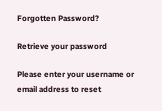Forgotten Password?

Retrieve your password

Please enter your username or email address to reset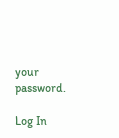your password.

Log In